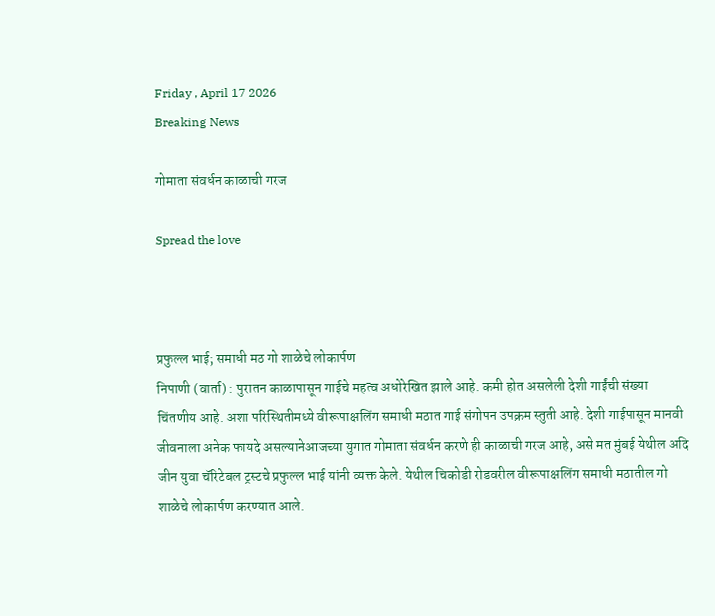Friday , April 17 2026
Breaking News

गोमाता संवर्धन काळाची गरज

Spread the love



प्रफुल्ल भाई; समाधी मठ गो शाळेचे लोकार्पण
निपाणी (वार्ता) : पुरातन काळापासून गाईचे महत्व अधोरेखित झाले आहे. कमी होत असलेली देशी गाईंची संख्या चिंतणीय आहे. अशा परिस्थितीमध्ये वीरूपाक्षलिंग समाधी मठात गाई संगोपन उपक्रम स्तुती आहे. देशी गाईपासून मानवी जीवनाला अनेक फायदे असल्यानेआजच्या युगात गोमाता संवर्धन करणे ही काळाची गरज आहे, असे मत मुंबई येथील अदि जीन युवा चॅरिटेबल ट्रस्टचे प्रफुल्ल भाई यांनी व्यक्त केले. येथील चिकोडी रोडवरील वीरूपाक्षलिंग समाधी मठातील गो शाळेचे लोकार्पण करण्यात आले.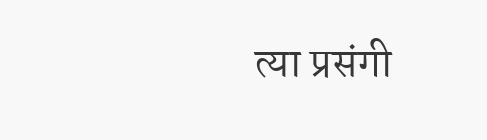त्या प्रसंगी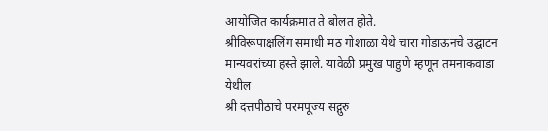आयोजित कार्यक्रमात ते बोलत होते.
श्रीविरूपाक्षलिंग समाधी मठ गोशाळा येथे चारा गोडाऊनचे उद्घाटन मान्यवरांच्या हस्ते झाले. यावेळी प्रमुख पाहुणे म्हणून तमनाकवाडा येथील
श्री दत्तपीठाचे परमपूज्य सद्गुरु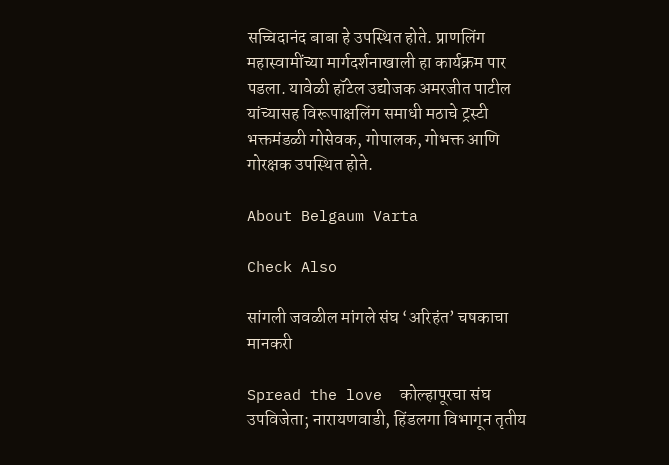सच्चिदानंद बाबा हे उपस्थित होते. प्राणलिंग महास्वामींच्या मार्गदर्शनाखाली हा कार्यक्रम पार पडला. यावेळी हॉटेल उद्योजक अमरजीत पाटील यांच्यासह विरूपाक्षलिंग समाधी मठाचे ट्रस्टी भक्तमंडळी गोसेवक, गोपालक, गोभक्त आणि गोरक्षक उपस्थित होते.

About Belgaum Varta

Check Also

सांगली जवळील मांगले संघ ‘अरिहंत’ चषकाचा मानकरी

Spread the love  कोल्हापूरचा संघ उपविजेता; नारायणवाडी, हिंडलगा विभागून तृतीय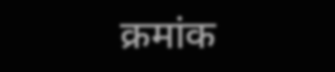क्रमांक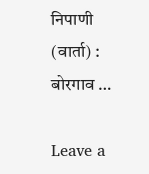निपाणी (वार्ता) : बोरगाव …

Leave a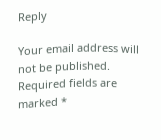Reply

Your email address will not be published. Required fields are marked *